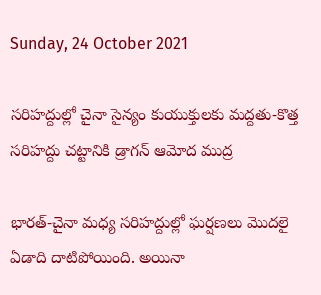Sunday, 24 October 2021

సరిహద్దుల్లో చైనా సైన్యం కుయుక్తులకు మద్దతు-కొత్త సరిహద్దు చట్టానికి డ్రాగన్ ఆమోద ముద్ర

భారత్-చైనా మధ్య సరిహద్దుల్లో ఘర్షణలు మొదలై ఏడాది దాటిపోయింది. అయినా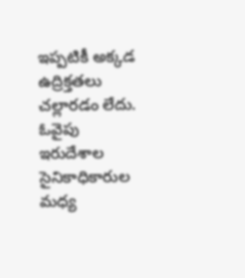ఇప్పటికీ అక్కడ ఉద్రిక్తతలు చల్లారడం లేదు. ఓవైపు ఇరుదేశాల సైనికాధికారుల మధ్య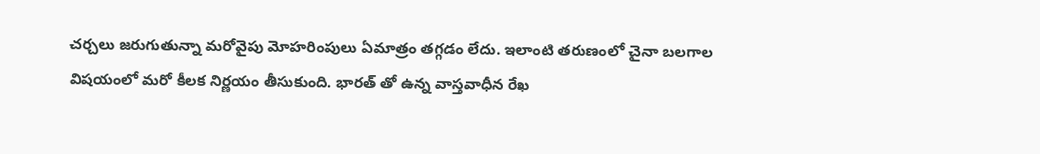చర్చలు జరుగుతున్నా మరోవైపు మోహరింపులు ఏమాత్రం తగ్గడం లేదు. ఇలాంటి తరుణంలో చైనా బలగాల విషయంలో మరో కీలక నిర్ణయం తీసుకుంది. భారత్ తో ఉన్న వాస్తవాధీన రేఖ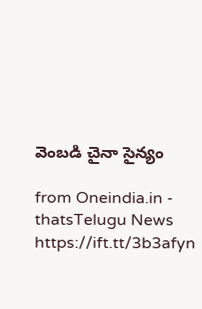వెంబడి చైనా సైన్యం

from Oneindia.in - thatsTelugu News https://ift.tt/3b3afyn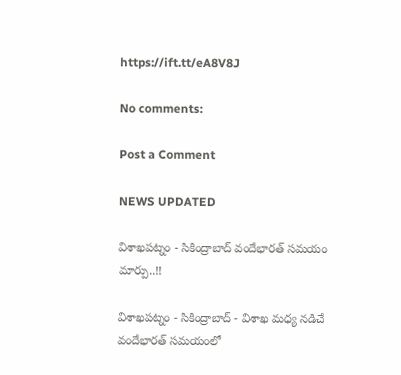https://ift.tt/eA8V8J

No comments:

Post a Comment

NEWS UPDATED

విశాఖపట్నం - సికింద్రాబాద్ వందేభారత్ సమయం మార్పు..!!

విశాఖపట్నం - సికింద్రాబాద్ - విశాఖ మధ్య నడిచే వందేభారత్ సమయంలో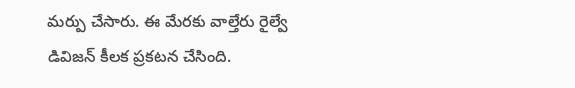మర్పు చేసారు. ఈ మేరకు వాల్తేరు రైల్వే డివిజన్ కీలక ప్రకటన చేసింది.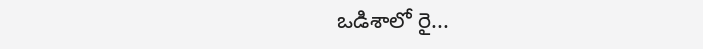ఒడిశాలో రై...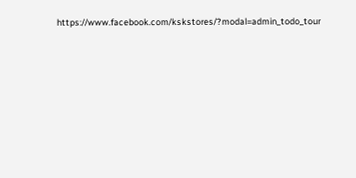https://www.facebook.com/kskstores/?modal=admin_todo_tour